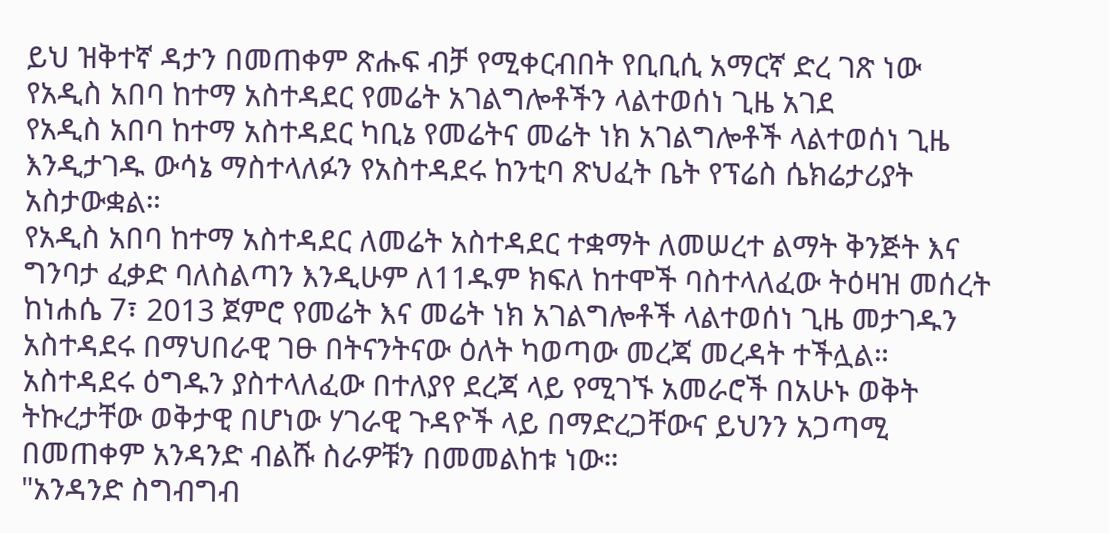ይህ ዝቅተኛ ዳታን በመጠቀም ጽሑፍ ብቻ የሚቀርብበት የቢቢሲ አማርኛ ድረ ገጽ ነው
የአዲስ አበባ ከተማ አስተዳደር የመሬት አገልግሎቶችን ላልተወሰነ ጊዜ አገደ
የአዲስ አበባ ከተማ አስተዳደር ካቢኔ የመሬትና መሬት ነክ አገልግሎቶች ላልተወሰነ ጊዜ እንዲታገዱ ውሳኔ ማስተላለፉን የአስተዳደሩ ከንቲባ ጽህፈት ቤት የፕሬስ ሴክሬታሪያት አስታውቋል።
የአዲስ አበባ ከተማ አስተዳደር ለመሬት አስተዳደር ተቋማት ለመሠረተ ልማት ቅንጅት እና ግንባታ ፈቃድ ባለስልጣን እንዲሁም ለ11ዱም ክፍለ ከተሞች ባስተላለፈው ትዕዛዝ መሰረት ከነሐሴ 7፣ 2013 ጀምሮ የመሬት እና መሬት ነክ አገልግሎቶች ላልተወሰነ ጊዜ መታገዱን አስተዳደሩ በማህበራዊ ገፁ በትናንትናው ዕለት ካወጣው መረጃ መረዳት ተችሏል።
አስተዳደሩ ዕግዱን ያስተላለፈው በተለያየ ደረጃ ላይ የሚገኙ አመራሮች በአሁኑ ወቅት ትኩረታቸው ወቅታዊ በሆነው ሃገራዊ ጉዳዮች ላይ በማድረጋቸውና ይህንን አጋጣሚ በመጠቀም አንዳንድ ብልሹ ስራዎቹን በመመልከቱ ነው።
"አንዳንድ ስግብግብ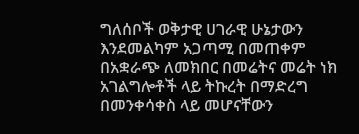ግለሰቦች ወቅታዊ ሀገራዊ ሁኔታውን እንደመልካም አጋጣሚ በመጠቀም በአቋራጭ ለመክበር በመሬትና መሬት ነክ አገልግሎቶች ላይ ትኩረት በማድረግ በመንቀሳቀስ ላይ መሆናቸውን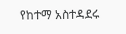የከተማ አስተዳደሩ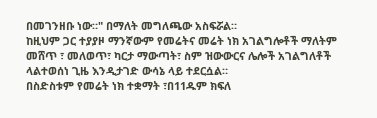በመገንዘቡ ነው።" በማለት መግለጫው አስፍሯል።
ከዚህም ጋር ተያያዞ ማንኛውም የመሬትና መሬት ነክ አገልግሎቶች ማለትም መሸጥ ፣ መለወጥ፣ ካርታ ማውጣት፣ ስም ዝውውርና ሌሎች አገልግለቶች ላልተወሰነ ጊዜ እንዲታገድ ውሳኔ ላይ ተደርሷል።
በስድስቱም የመሬት ነክ ተቋማት ፣በ11ዱም ክፍለ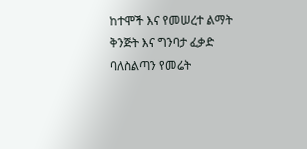ከተሞች እና የመሠረተ ልማት ቅንጅት እና ግንባታ ፈቃድ ባለስልጣን የመሬት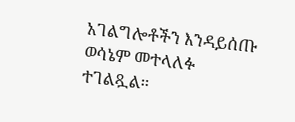አገልግሎቶችን እንዳይሰጡ ወሳኔም መተላለፉ ተገልጿል።